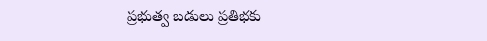ప్రభుత్వ బడులు ప్రతిభకు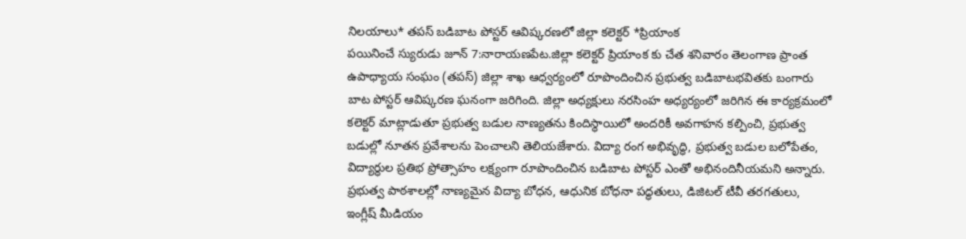నిలయాలు* తపస్ బడిబాట పోస్టర్ ఆవిష్కరణలో జిల్లా కలెక్టర్ *ప్రియాంక
పయినించే స్యురుడు జూన్ 7:నారాయణపేట.జిల్లా కలెక్టర్ ప్రియాంక కు చేత శనివారం తెలంగాణ ప్రాంత ఉపాధ్యాయ సంఘం (తపస్) జిల్లా శాఖ ఆధ్వర్యంలో రూపొందించిన ప్రభుత్వ బడిబాటభవితకు బంగారు బాట పోస్టర్ ఆవిష్కరణ ఘనంగా జరిగింది. జిల్లా అధ్యక్షులు నరసింహ అధ్యర్యంలో జరిగిన ఈ కార్యక్రమంలో కలెక్టర్ మాట్లాడుతూ ప్రభుత్వ బడుల నాణ్యతను కిందిస్థాయిలో అందరికీ అవగాహన కల్పించి, ప్రభుత్వ బడుల్లో నూతన ప్రవేశాలను పెంచాలని తెలియజేశారు. విద్యా రంగ అభివృద్ధి, ప్రభుత్వ బడుల బలోపేతం, విద్యార్థుల ప్రతిభ ప్రోత్సాహం లక్ష్యంగా రూపొందించిన బడిబాట పోస్టర్ ఎంతో అభినందినీయమని అన్నారు. ప్రభుత్వ పాఠశాలల్లో నాణ్యమైన విద్యా బోధన, ఆధునిక బోధనా పద్ధతులు, డిజిటల్ టీవీ తరగతులు, ఇంగ్లీష్ మీడియం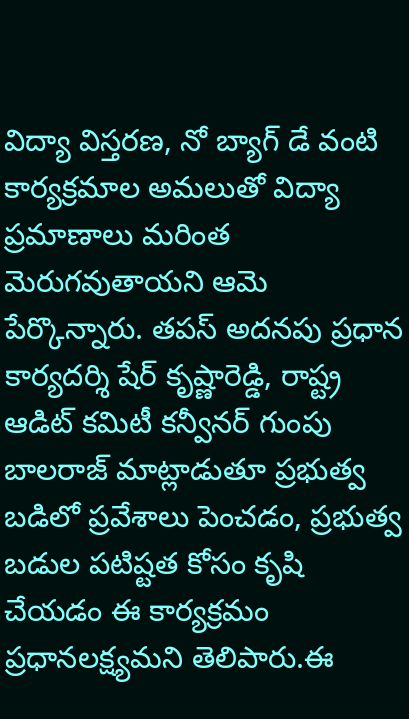విద్యా విస్తరణ, నో బ్యాగ్ డే వంటి కార్యక్రమాల అమలుతో విద్యా ప్రమాణాలు మరింత మెరుగవుతాయని ఆమె పేర్కొన్నారు. తపస్ అదనపు ప్రధాన కార్యదర్శి షేర్ కృష్ణారెడ్డి, రాష్ట్ర ఆడిట్ కమిటీ కన్వీనర్ గుంపు బాలరాజ్ మాట్లాడుతూ ప్రభుత్వ బడిలో ప్రవేశాలు పెంచడం, ప్రభుత్వ బడుల పటిష్టత కోసం కృషి చేయడం ఈ కార్యక్రమం ప్రధానలక్ష్యమని తెలిపారు.ఈ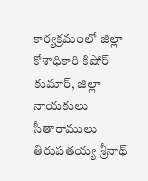కార్యక్రమంలో జిల్లా కోశాధికారి కిషోర్ కుమార్, జిల్లా నాయకులు సీతారాములు తిరుపతయ్య శ్రీనాథ్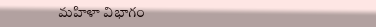మహిళా విభాగం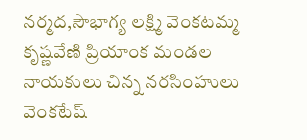నర్మద,సౌభాగ్య లక్ష్మి వెంకటమ్మ కృష్ణవేణి ప్రియాంక మండల నాయకులు చిన్న నరసింహులు వెంకటేష్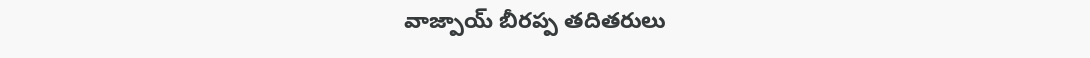వాజ్పాయ్ బీరప్ప తదితరులు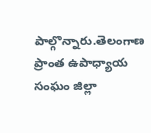పాల్గొన్నారు.తెలంగాణ ప్రాంత ఉపాధ్యాయ సంఘం జిల్లా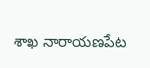శాఖ నారాయణపేట